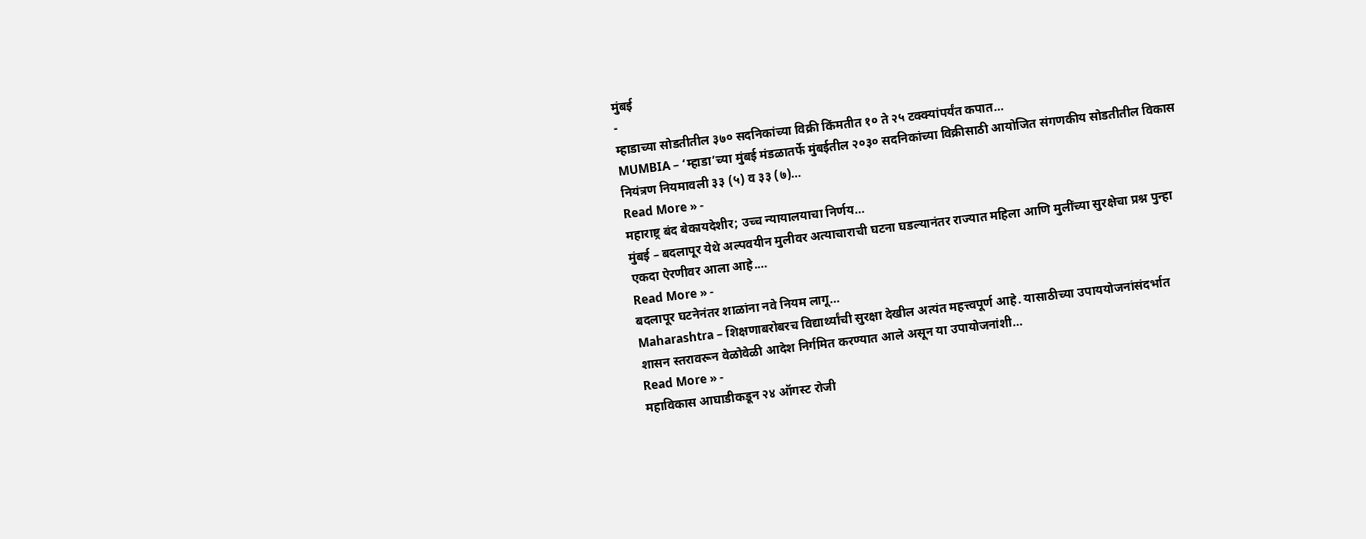मुंबई
-
म्हाडाच्या सोडतीतील ३७० सदनिकांच्या विक्री किंमतीत १० ते २५ टक्क्यांपर्यंत कपात…
MUMBIA – ‘म्हाडा’च्या मुंबई मंडळातर्फे मुंबईतील २०३० सदनिकांच्या विक्रीसाठी आयोजित संगणकीय सोडतीतील विकास नियंत्रण नियमावली ३३ (५) व ३३ (७)…
Read More » -
महाराष्ट्र बंद बेकायदेशीर; उच्च न्यायालयाचा निर्णय…
मुंबई – बदलापूर येथे अल्पवयीन मुलीवर अत्याचाराची घटना घडल्यानंतर राज्यात महिला आणि मुलींच्या सुरक्षेचा प्रश्न पुन्हा एकदा ऐरणीवर आला आहे.…
Read More » -
बदलापूर घटनेनंतर शाळांना नवे नियम लागू…
Maharashtra – शिक्षणाबरोबरच विद्यार्थ्यांची सुरक्षा देखील अत्यंत महत्त्वपूर्ण आहे. यासाठीच्या उपाययोजनांसंदर्भात शासन स्तरावरून वेळोवेळी आदेश निर्गमित करण्यात आले असून या उपायोजनांशी…
Read More » -
महाविकास आघाडीकडून २४ ऑगस्ट रोजी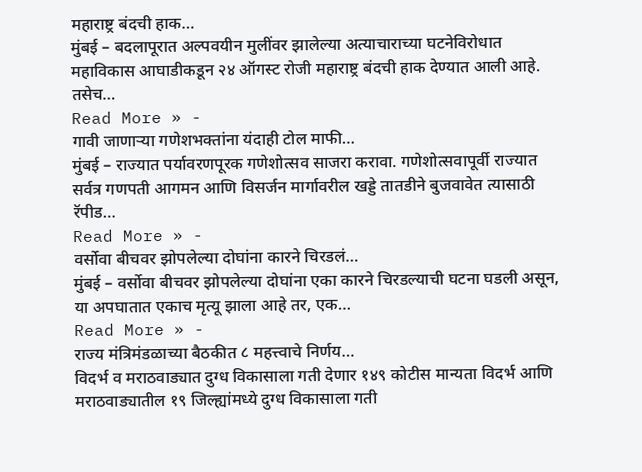महाराष्ट्र बंदची हाक…
मुंबई – बदलापूरात अल्पवयीन मुलींवर झालेल्या अत्याचाराच्या घटनेविरोधात महाविकास आघाडीकडून २४ ऑगस्ट रोजी महाराष्ट्र बंदची हाक देण्यात आली आहे. तसेच…
Read More » -
गावी जाणाऱ्या गणेशभक्तांना यंदाही टोल माफी…
मुंबई – राज्यात पर्यावरणपूरक गणेशोत्सव साजरा करावा. गणेशोत्सवापूर्वी राज्यात सर्वत्र गणपती आगमन आणि विसर्जन मार्गावरील खड्डे तातडीने बुजवावेत त्यासाठी रॅपीड…
Read More » -
वर्सोवा बीचवर झोपलेल्या दोघांना कारने चिरडलं…
मुंबई – वर्सोवा बीचवर झोपलेल्या दोघांना एका कारने चिरडल्याची घटना घडली असून, या अपघातात एकाच मृत्यू झाला आहे तर, एक…
Read More » -
राज्य मंत्रिमंडळाच्या बैठकीत ८ महत्त्वाचे निर्णय…
विदर्भ व मराठवाड्यात दुग्ध विकासाला गती देणार १४९ कोटीस मान्यता विदर्भ आणि मराठवाड्यातील १९ जिल्ह्यांमध्ये दुग्ध विकासाला गती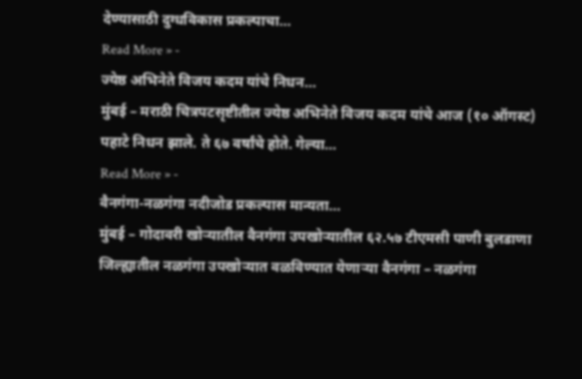देण्यासाठी दुग्धविकास प्रकल्पाचा…
Read More » -
ज्येष्ठ अभिनेते विजय कदम यांचे निधन…
मुंबई – मराठी चित्रपटसृष्टीतील ज्येष्ठ अभिनेते विजय कदम यांचे आज (१० ऑगस्ट) पहाटे निधन झाले. ते ६७ वर्षांचे होते. गेल्या…
Read More » -
वैनगंगा-नळगंगा नदीजोड प्रकल्पास मान्यता…
मुंबई – गोदावरी खोऱ्यातील वैनगंगा उपखोऱ्यातील ६२.५७ टीएमसी पाणी बुलडाणा जिल्ह्यातील नळगंगा उपखोऱ्यात वळविण्यात येणाऱ्या वैनगंगा – नळगंगा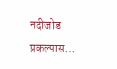नदीजोड प्रकल्पास…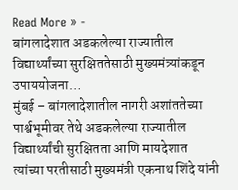Read More » -
बांगलादेशात अडकलेल्या राज्यातील विद्यार्थ्यांच्या सुरक्षिततेसाठी मुख्यमंत्र्यांकडून उपाययोजना…
मुंबई – बांगलादेशातील नागरी अशांततेच्या पार्श्वभूमीवर तेथे अडकलेल्या राज्यातील विद्यार्थ्यांची सुरक्षितता आणि मायदेशात त्यांच्या परतीसाठी मुख्यमंत्री एकनाथ शिंदे यांनी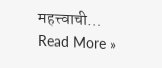महत्त्वाची…
Read More »